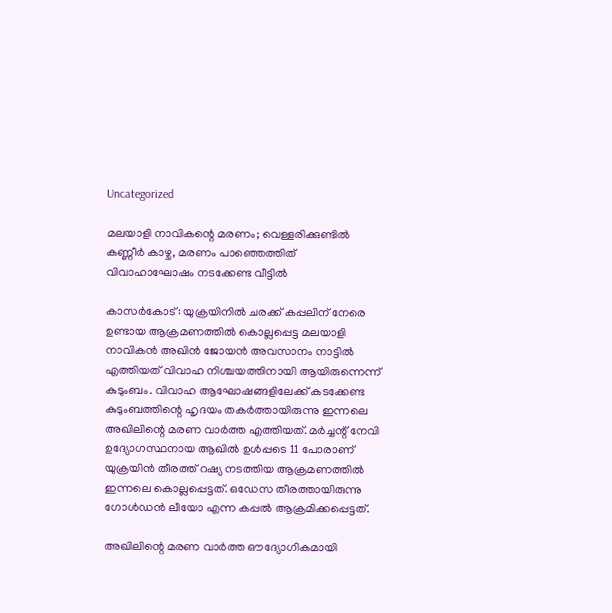Uncategorized

മലയാളി നാവികന്റെ മരണം; വെള്ളരിക്കുണ്ടില്‍ കണ്ണീര്‍ കാഴ്ച, മരണം പാഞ്ഞെത്തിത് വിവാഹാഘോഷം നടക്കേണ്ട വീട്ടില്‍

കാസര്‍കോട്: യുക്രയിനില്‍ ചരക്ക് കപ്പലിന് നേരെ ഉണ്ടായ ആക്രമണത്തില്‍ കൊല്ലപ്പെട്ട മലയാളി നാവികന്‍ അഖിന്‍ ജോയന്‍ അവസാനം നാട്ടില്‍ എത്തിയത് വിവാഹ നിശ്ചയത്തിനായി ആയിരുന്നെന്ന് കുടുംബം. വിവാഹ ആഘോഷങ്ങളിലേക്ക് കടക്കേണ്ട കുടുംബത്തിന്റെ ഹൃദയം തകര്‍ത്തായിരുന്നു ഇന്നലെ അഖിലിന്റെ മരണ വാര്‍ത്ത എത്തിയത്. മര്‍ച്ചന്റ് നേവി ഉദ്യോഗസ്ഥനായ ആഖില്‍ ഉള്‍പ്പടെ 11 പോരാണ് യുക്രയിന്‍ തീരത്ത് റഷ്യ നടത്തിയ ആക്രമണത്തില്‍ ഇന്നലെ കൊല്ലപ്പെട്ടത്. ഒഡേസ തീരത്തായിരുന്നു ഗോള്‍ഡന്‍ ലീയോ എന്ന കപ്പല്‍ ആക്രമിക്കപ്പെട്ടത്.

അഖിലിന്റെ മരണ വാര്‍ത്ത ഔദ്യോഗികമായി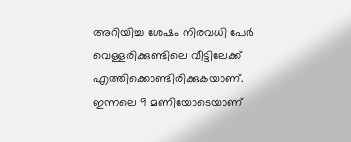അറിയിച്ച ശേഷം നിരവധി പേര്‍ വെള്ളരിക്കുണ്ടിലെ വീട്ടിലേക്ക് എത്തിക്കൊണ്ടിരിക്കുകയാണ്. ഇന്നലെ 9 മണിയോടെയാണ്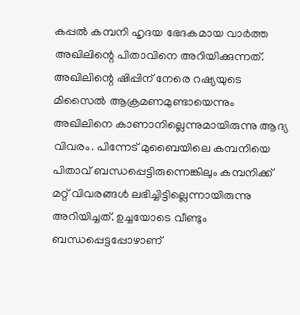കപ്പല്‍ കമ്പനി ഹൃദയ ഭേദകമായ വാര്‍ത്ത അഖിലിന്റെ പിതാവിനെ അറിയിക്കുന്നത്. അഖിലിന്റെ ഷിപ്പിന് നേരെ റഷ്യയുടെ മിസൈല്‍ ആക്രമണമുണ്ടായെന്നും അഖിലിനെ കാണാനില്ലെന്നുമായിരുന്നു ആദ്യ വിവരം. പിന്നേട് മുബൈയിലെ കമ്പനിയെ പിതാവ് ബന്ധപ്പെട്ടിരുന്നെങ്കിലും കമ്പനിക്ക് മറ്റ് വിവരങ്ങള്‍ ലഭിച്ചിട്ടില്ലെന്നായിരുന്നു അറിയിച്ചത്. ഉച്ചയോടെ വീണ്ടും ബന്ധപ്പെട്ടപ്പോഴാണ്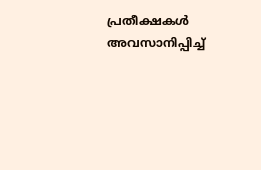പ്രതീക്ഷകള്‍ അവസാനിപ്പിച്ച്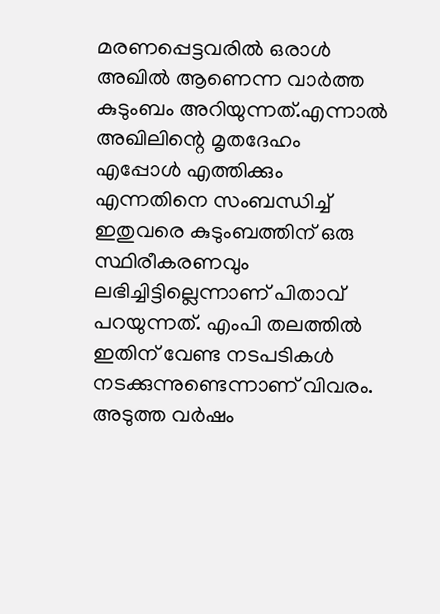മരണപ്പെട്ടവരില്‍ ഒരാള്‍ അഖില്‍ ആണെന്ന വാര്‍ത്ത കുടുംബം അറിയുന്നത്.എന്നാല്‍ അഖിലിന്റെ മൃതദേഹം എപ്പോള്‍ എത്തിക്കും എന്നതിനെ സംബന്ധിച്ച് ഇതുവരെ കുടുംബത്തിന് ഒരു സ്ഥിരീകരണവും ലഭിച്ചിട്ടില്ലെന്നാണ് പിതാവ് പറയുന്നത്. എംപി തലത്തില്‍ ഇതിന് വേണ്ട നടപടികള്‍ നടക്കുന്നുണ്ടെന്നാണ് വിവരം. അടുത്ത വര്‍ഷം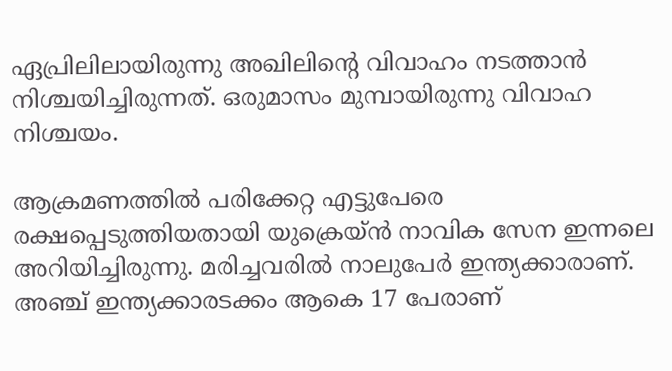ഏപ്രിലിലായിരുന്നു അഖിലിന്റെ വിവാഹം നടത്താന്‍ നിശ്ചയിച്ചിരുന്നത്. ഒരുമാസം മുമ്പായിരുന്നു വിവാഹ നിശ്ചയം.

ആക്രമണത്തില്‍ പരിക്കേറ്റ എട്ടുപേരെ രക്ഷപ്പെടുത്തിയതായി യുക്രെയ്ന്‍ നാവിക സേന ഇന്നലെ അറിയിച്ചിരുന്നു. മരിച്ചവരില്‍ നാലുപേര്‍ ഇന്ത്യക്കാരാണ്. അഞ്ച് ഇന്ത്യക്കാരടക്കം ആകെ 17 പേരാണ്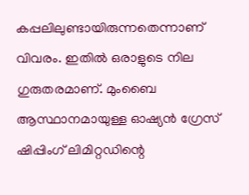കപ്പലിലുണ്ടായിരുന്നതെന്നാണ് വിവരം. ഇതില്‍ ഒരാളുടെ നില ഗുരുതരമാണ്. മുംബൈ ആസ്ഥാനമായുള്ള ഓഷ്യന്‍ ഗ്രേസ് ഷിപ്പിംഗ് ലിമിറ്റഡിന്റെ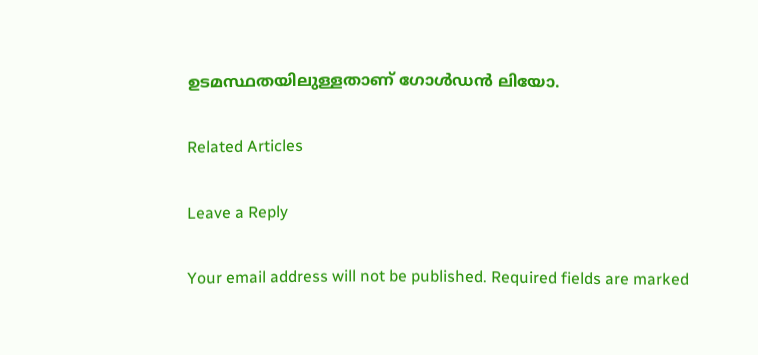ഉടമസ്ഥതയിലുള്ളതാണ് ഗോള്‍ഡന്‍ ലിയോ.

Related Articles

Leave a Reply

Your email address will not be published. Required fields are marked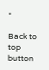*

Back to top button